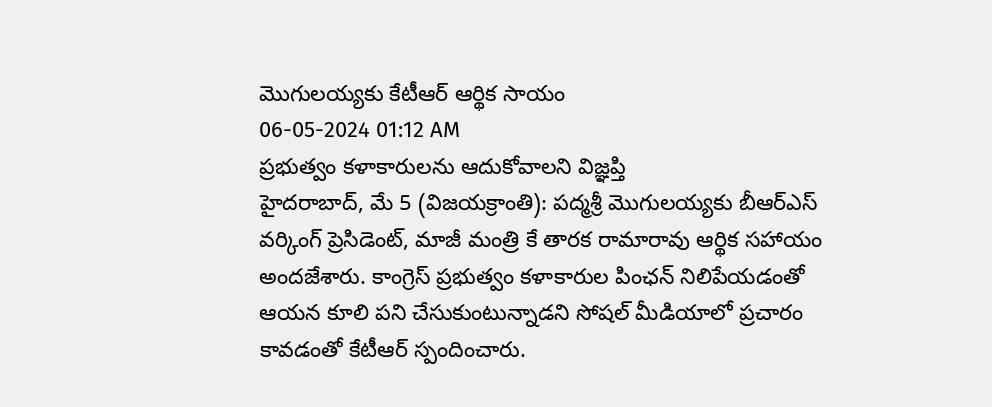మొగులయ్యకు కేటీఆర్ ఆర్థిక సాయం
06-05-2024 01:12 AM
ప్రభుత్వం కళాకారులను ఆదుకోవాలని విజ్ఞప్తి
హైదరాబాద్, మే 5 (విజయక్రాంతి): పద్మశ్రీ మొగులయ్యకు బీఆర్ఎస్ వర్కింగ్ ప్రెసిడెంట్, మాజీ మంత్రి కే తారక రామారావు ఆర్థిక సహాయం అందజేశారు. కాంగ్రెస్ ప్రభుత్వం కళాకారుల పింఛన్ నిలిపేయడంతో ఆయన కూలి పని చేసుకుంటున్నాడని సోషల్ మీడియాలో ప్రచారం కావడంతో కేటీఆర్ స్పందించారు.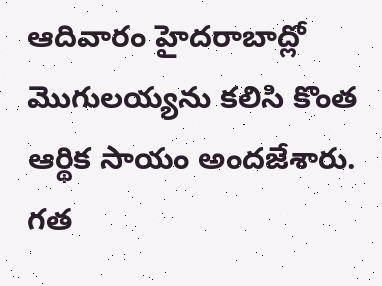ఆదివారం హైదరాబాద్లో మొగులయ్యను కలిసి కొంత ఆర్థిక సాయం అందజేశారు. గత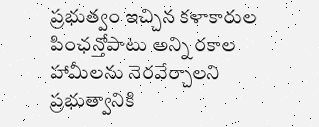ప్రభుత్వం ఇచ్చిన కళాకారుల పింఛన్తోపాటు అన్ని రకాల హామీలను నెరవేర్చాలని ప్రభుత్వానికి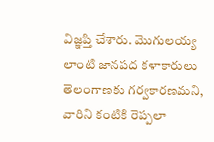విజ్ఞప్తి చేశారు. మొగులయ్య లాంటి జానపద కళాకారులు తెలంగాణకు గర్వకారణమని, వారిని కంటికి రెప్పలా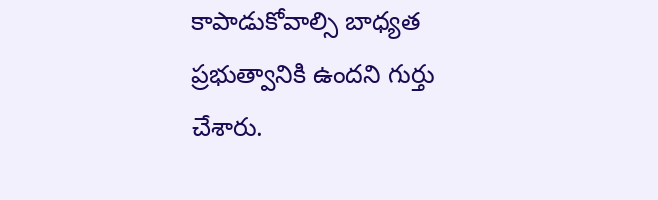కాపాడుకోవాల్సి బాధ్యత ప్రభుత్వానికి ఉందని గుర్తు చేశారు.